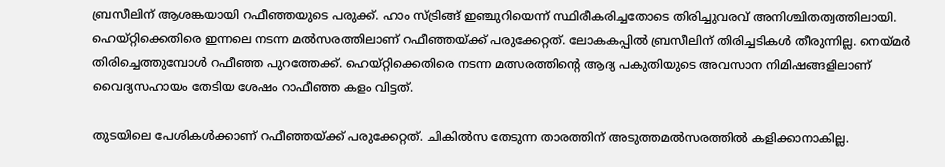ബ്രസീലിന് ആശങ്കയായി റഫീഞ്ഞയുടെ പരുക്ക്. ഹാം സ്ട്രിങ്ങ് ഇഞ്ചുറിയെന്ന് സ്ഥിരീകരിച്ചതോടെ തിരിച്ചുവരവ് അനിശ്ചിതത്വത്തിലായി. ഹെയ്റ്റിക്കെതിരെ ഇന്നലെ നടന്ന മല്‍സരത്തിലാണ് റഫീഞ്ഞയ്ക്ക് പരുക്കേറ്റത്. ലോകകപ്പില്‍ ബ്രസീലിന് തിരിച്ചടികള്‍ തീരുന്നില്ല. നെയ്മര്‍ തിരിച്ചെത്തുമ്പോള്‍ റഫീഞ്ഞ പുറത്തേക്ക്. ഹെയ്റ്റിക്കെതിരെ നടന്ന മത്സരത്തിന്റെ ആദ്യ പകുതിയുടെ അവസാന നിമിഷങ്ങളിലാണ് വൈദ്യസഹായം തേടിയ ശേഷം റാഫീഞ്ഞ കളം വിട്ടത്.

തുടയിലെ പേശികള്‍ക്കാണ് റഫീഞ്ഞയ്ക്ക് പരുക്കേറ്റത്. ചികില്‍സ തേടുന്ന താരത്തിന് അടുത്തമല്‍സരത്തില്‍ കളിക്കാനാകില്ല.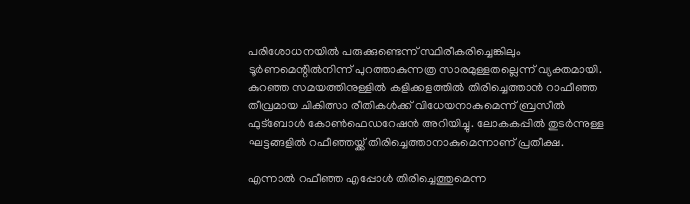പരിശോധനയിൽ പരുക്കുണ്ടെന്ന് സ്ഥിരീകരിച്ചെങ്കിലും ടൂർണമെന്റിൽനിന്ന് പുറത്താകുന്നത്ര സാരമുള്ളതല്ലെന്ന് വ്യക്തമായി. കുറഞ്ഞ സമയത്തിനുള്ളിൽ കളിക്കളത്തിൽ തിരിച്ചെത്താൻ റാഫീഞ്ഞ തീവ്രമായ ചികിത്സാ രീതികൾക്ക് വിധേയനാകുമെന്ന് ബ്രസീല്‍ ഫുട്ബോള്‍ കോൺഫെഡറേഷൻ അറിയിച്ചു. ലോകകപ്പിൽ തുടര്‍ന്നുള്ള ഘട്ടങ്ങളില്‍ റഫീഞ്ഞയ്ക്ക് തിരിച്ചെത്താനാകുമെന്നാണ് പ്രതീക്ഷ.

എന്നാല്‍ റഫീഞ്ഞ എപ്പോൾ തിരിച്ചെത്തുമെന്ന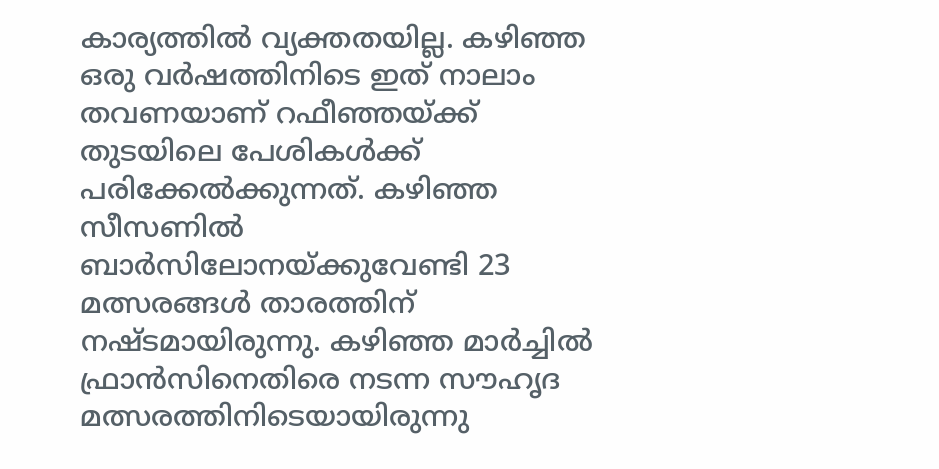കാര്യത്തിൽ വ്യക്തതയില്ല. കഴിഞ്ഞ ഒരു വർഷത്തിനിടെ ഇത് നാലാം തവണയാണ് റഫീഞ്ഞയ്ക്ക് തുടയിലെ പേശികൾക്ക് പരിക്കേൽക്കുന്നത്. കഴിഞ്ഞ സീസണിൽ ബാർസിലോനയ്ക്കുവേണ്ടി 23 മത്സരങ്ങൾ താരത്തിന് നഷ്ടമായിരുന്നു. കഴിഞ്ഞ മാർച്ചിൽ ഫ്രാൻസിനെതിരെ നടന്ന സൗഹൃദ മത്സരത്തിനിടെയായിരുന്നു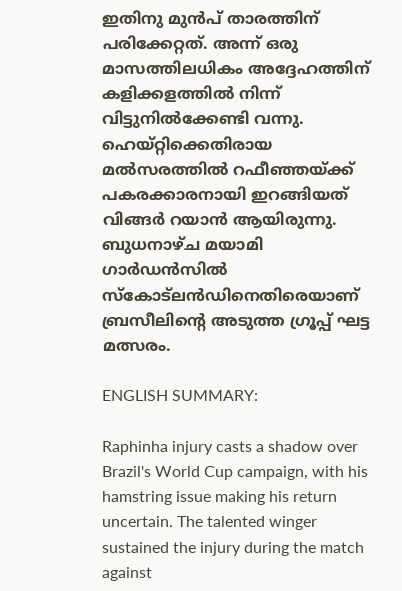ഇതിനു മുൻപ് താരത്തിന് പരിക്കേറ്റത്. അന്ന് ഒരു മാസത്തിലധികം അദ്ദേഹത്തിന് കളിക്കളത്തിൽ നിന്ന് വിട്ടുനിൽക്കേണ്ടി വന്നു. ഹെയ്റ്റിക്കെതിരായ മല്‍സരത്തില്‍ റഫീഞ്ഞയ്ക്ക് പകരക്കാരനായി ഇറങ്ങിയത് വിങ്ങർ റയാൻ ആയിരുന്നു. ബുധനാഴ്ച മയാമി ഗാർഡൻസിൽ സ്കോട്‍ലന്‍ഡിനെതിരെയാണ് ബ്രസീലിന്റെ അടുത്ത ഗ്രൂപ്പ് ഘട്ട മത്സരം.

ENGLISH SUMMARY:

Raphinha injury casts a shadow over Brazil's World Cup campaign, with his hamstring issue making his return uncertain. The talented winger sustained the injury during the match against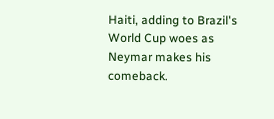Haiti, adding to Brazil's World Cup woes as Neymar makes his comeback.